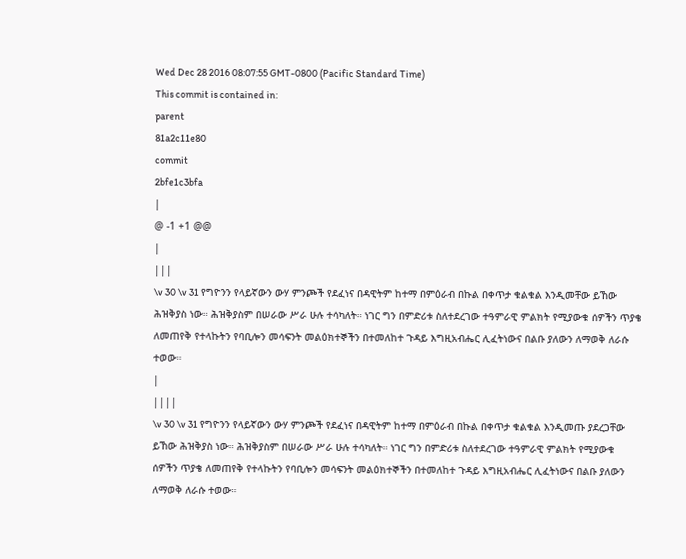Wed Dec 28 2016 08:07:55 GMT-0800 (Pacific Standard Time)
This commit is contained in:
parent
81a2c11e80
commit
2bfe1c3bfa
|
@ -1 +1 @@
|
|||
\v 30 \v 31 የግዮንን የላይኛውን ውሃ ምንጮች የደፈነና በዳዊትም ከተማ በምዕራብ በኩል በቀጥታ ቁልቁል እንዲመቸው ይኸው ሕዝቅያስ ነው። ሕዝቅያስም በሠራው ሥራ ሁሉ ተሳካለት። ነገር ግን በምድሪቱ ስለተደረገው ተዓምራዊ ምልክት የሚያውቁ ሰዎችን ጥያቄ ለመጠየቅ የተላኩትን የባቢሎን መሳፍንት መልዕክተኞችን በተመለከተ ጉዳይ እግዚአብሔር ሊፈትነውና በልቡ ያለውን ለማወቅ ለራሱ ተወው።
|
||||
\v 30 \v 31 የግዮንን የላይኛውን ውሃ ምንጮች የደፈነና በዳዊትም ከተማ በምዕራብ በኩል በቀጥታ ቁልቁል እንዲመጡ ያደረጋቸው ይኸው ሕዝቅያስ ነው። ሕዝቅያስም በሠራው ሥራ ሁሉ ተሳካለት። ነገር ግን በምድሪቱ ስለተደረገው ተዓምራዊ ምልክት የሚያውቁ ሰዎችን ጥያቄ ለመጠየቅ የተላኩትን የባቢሎን መሳፍንት መልዕክተኞችን በተመለከተ ጉዳይ እግዚአብሔር ሊፈትነውና በልቡ ያለውን ለማወቅ ለራሱ ተወው።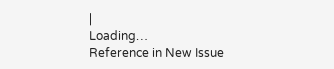|
Loading…
Reference in New Issue